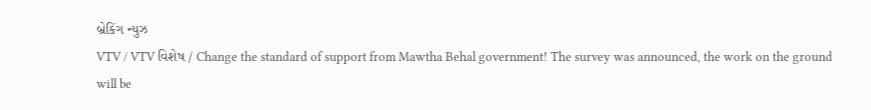બ્રેકિંગ ન્યુઝ
VTV / VTV વિશેષ / Change the standard of support from Mawtha Behal government! The survey was announced, the work on the ground will be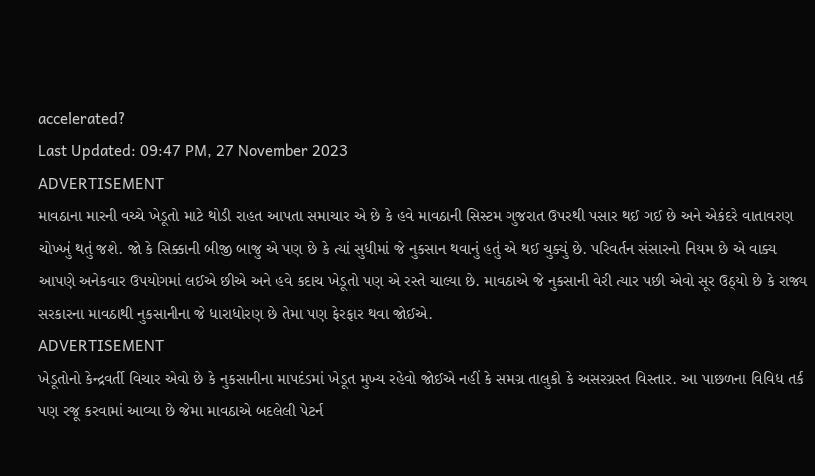accelerated?
Last Updated: 09:47 PM, 27 November 2023
ADVERTISEMENT
માવઠાના મારની વચ્ચે ખેડૂતો માટે થોડી રાહત આપતા સમાચાર એ છે કે હવે માવઠાની સિસ્ટમ ગુજરાત ઉપરથી પસાર થઈ ગઈ છે અને એકંદરે વાતાવરણ ચોખ્ખું થતું જશે. જો કે સિક્કાની બીજી બાજુ એ પણ છે કે ત્યાં સુધીમાં જે નુકસાન થવાનું હતું એ થઈ ચુક્યું છે. પરિવર્તન સંસારનો નિયમ છે એ વાક્ય આપણે અનેકવાર ઉપયોગમાં લઈએ છીએ અને હવે કદાચ ખેડૂતો પણ એ રસ્તે ચાલ્યા છે. માવઠાએ જે નુકસાની વેરી ત્યાર પછી એવો સૂર ઉઠ્યો છે કે રાજ્ય સરકારના માવઠાથી નુકસાનીના જે ધારાધોરણ છે તેમા પણ ફેરફાર થવા જોઈએ.
ADVERTISEMENT
ખેડૂતોનો કેન્દ્રવર્તી વિચાર એવો છે કે નુકસાનીના માપદંડમાં ખેડૂત મુખ્ય રહેવો જોઈએ નહીં કે સમગ્ર તાલુકો કે અસરગ્રસ્ત વિસ્તાર. આ પાછળના વિવિધ તર્ક પણ રજૂ કરવામાં આવ્યા છે જેમા માવઠાએ બદલેલી પેટર્ન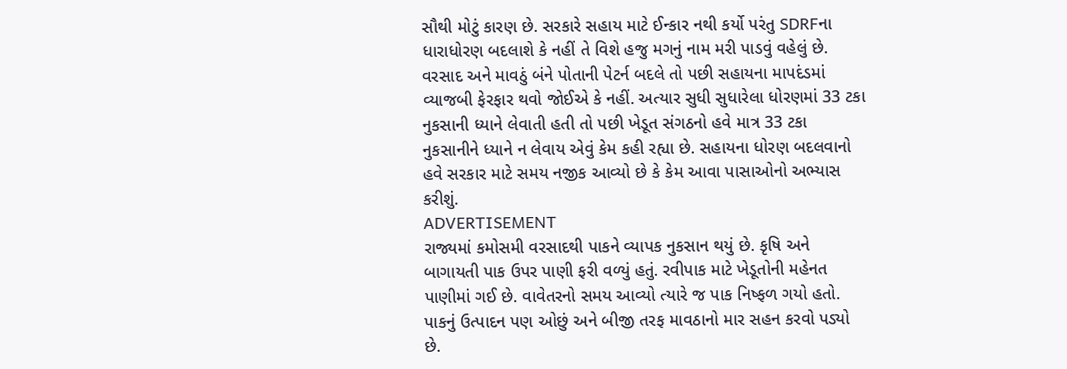સૌથી મોટું કારણ છે. સરકારે સહાય માટે ઈન્કાર નથી કર્યો પરંતુ SDRFના ધારાધોરણ બદલાશે કે નહીં તે વિશે હજુ મગનું નામ મરી પાડવું વહેલું છે. વરસાદ અને માવઠું બંને પોતાની પેટર્ન બદલે તો પછી સહાયના માપદંડમાં વ્યાજબી ફેરફાર થવો જોઈએ કે નહીં. અત્યાર સુધી સુધારેલા ધોરણમાં 33 ટકા નુકસાની ધ્યાને લેવાતી હતી તો પછી ખેડૂત સંગઠનો હવે માત્ર 33 ટકા નુકસાનીને ધ્યાને ન લેવાય એવું કેમ કહી રહ્યા છે. સહાયના ધોરણ બદલવાનો હવે સરકાર માટે સમય નજીક આવ્યો છે કે કેમ આવા પાસાઓનો અભ્યાસ કરીશું.
ADVERTISEMENT
રાજ્યમાં કમોસમી વરસાદથી પાકને વ્યાપક નુકસાન થયું છે. કૃષિ અને બાગાયતી પાક ઉપર પાણી ફરી વળ્યું હતું. રવીપાક માટે ખેડૂતોની મહેનત પાણીમાં ગઈ છે. વાવેતરનો સમય આવ્યો ત્યારે જ પાક નિષ્ફળ ગયો હતો. પાકનું ઉત્પાદન પણ ઓછું અને બીજી તરફ માવઠાનો માર સહન કરવો પડ્યો છે.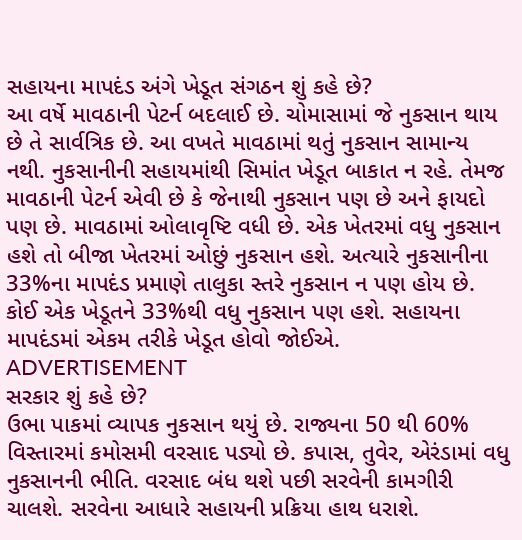સહાયના માપદંડ અંગે ખેડૂત સંગઠન શું કહે છે?
આ વર્ષે માવઠાની પેટર્ન બદલાઈ છે. ચોમાસામાં જે નુકસાન થાય છે તે સાર્વત્રિક છે. આ વખતે માવઠામાં થતું નુકસાન સામાન્ય નથી. નુકસાનીની સહાયમાંથી સિમાંત ખેડૂત બાકાત ન રહે. તેમજ માવઠાની પેટર્ન એવી છે કે જેનાથી નુકસાન પણ છે અને ફાયદો પણ છે. માવઠામાં ઓલાવૃષ્ટિ વધી છે. એક ખેતરમાં વધુ નુકસાન હશે તો બીજા ખેતરમાં ઓછું નુકસાન હશે. અત્યારે નુકસાનીના 33%ના માપદંડ પ્રમાણે તાલુકા સ્તરે નુકસાન ન પણ હોય છે. કોઈ એક ખેડૂતને 33%થી વધુ નુકસાન પણ હશે. સહાયના માપદંડમાં એકમ તરીકે ખેડૂત હોવો જોઈએ.
ADVERTISEMENT
સરકાર શું કહે છે?
ઉભા પાકમાં વ્યાપક નુકસાન થયું છે. રાજ્યના 50 થી 60% વિસ્તારમાં કમોસમી વરસાદ પડ્યો છે. કપાસ, તુવેર, એરંડામાં વધુ નુકસાનની ભીતિ. વરસાદ બંધ થશે પછી સરવેની કામગીરી ચાલશે. સરવેના આધારે સહાયની પ્રક્રિયા હાથ ધરાશે.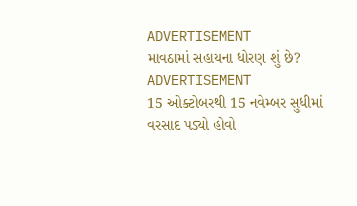ADVERTISEMENT
માવઠામાં સહાયના ધોરણ શું છે?
ADVERTISEMENT
15 ઓક્ટોબરથી 15 નવેમ્બર સુધીમાં વરસાદ પડ્યો હોવો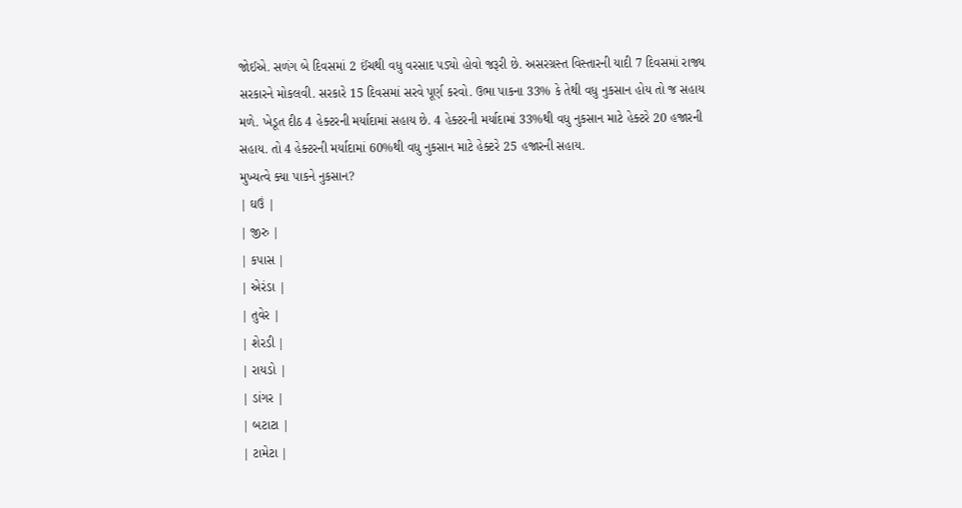જોઈએ. સળંગ બે દિવસમાં 2 ઈંચથી વધુ વરસાદ પડ્યો હોવો જરૂરી છે. અસરગ્રસ્ત વિસ્તારની યાદી 7 દિવસમાં રાજ્ય સરકારને મોકલવી. સરકારે 15 દિવસમાં સરવે પૂર્ણ કરવો. ઉભા પાકના 33% કે તેથી વધુ નુકસાન હોય તો જ સહાય મળે. ખેડૂત દીઠ 4 હેક્ટરની મર્યાદામાં સહાય છે. 4 હેક્ટરની મર્યાદામાં 33%થી વધુ નુકસાન માટે હેક્ટરે 20 હજારની સહાય. તો 4 હેક્ટરની મર્યાદામાં 60%થી વધુ નુકસાન માટે હેક્ટરે 25 હજારની સહાય.
મુખ્યત્વે ક્યા પાકને નુકસાન?
| ઘઉં |
| જીરુ |
| કપાસ |
| એરંડા |
| તુવેર |
| શેરડી |
| રાયડો |
| ડાંગર |
| બટાટા |
| ટામેટા |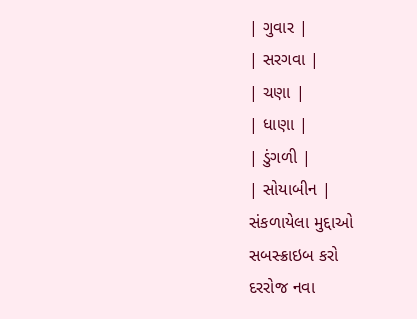| ગુવાર |
| સરગવા |
| ચણા |
| ધાણા |
| ડુંગળી |
| સોયાબીન |
સંકળાયેલા મુદ્દાઓ
સબસ્ક્રાઇબ કરો
દરરોજ નવા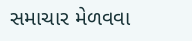સમાચાર મેળવવા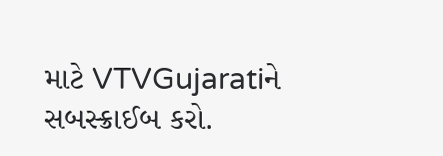માટે VTVGujaratiને સબસ્ક્રાઈબ કરો.